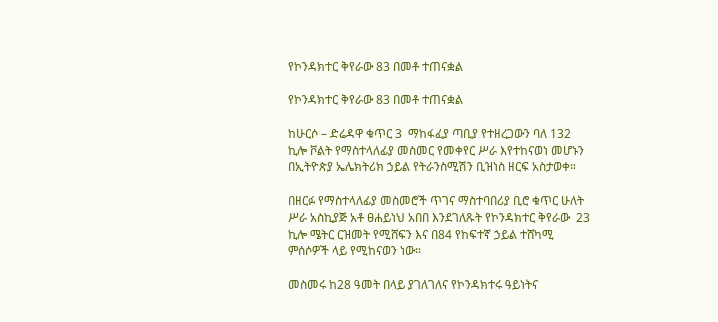የኮንዳክተር ቅየራው 83 በመቶ ተጠናቋል

የኮንዳክተር ቅየራው 83 በመቶ ተጠናቋል

ከሁርሶ – ድሬዳዋ ቁጥር 3  ማከፋፈያ ጣቢያ የተዘረጋውን ባለ 132 ኪሎ ቮልት የማስተላለፊያ መስመር የመቀየር ሥራ እየተከናወነ መሆኑን በኢትዮጵያ ኤሌክትሪክ ኃይል የትራንስሚሽን ቢዝነስ ዘርፍ አስታወቀ።

በዘርፉ የማስተላለፊያ መስመሮች ጥገና ማስተባበሪያ ቢሮ ቁጥር ሁለት ሥራ አስኪያጅ አቶ ፀሐይነህ አበበ እንደገለጹት የኮንዳክተር ቅየራው  23 ኪሎ ሜትር ርዝመት የሚሸፍን እና በ84 የከፍተኛ ኃይል ተሸካሚ ምሰሶዎች ላይ የሚከናወን ነው።

መስመሩ ከ28 ዓመት በላይ ያገለገለና የኮንዳክተሩ ዓይነትና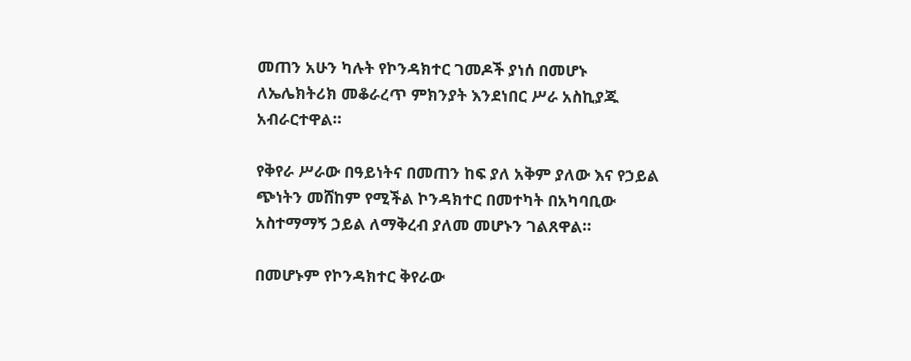መጠን አሁን ካሉት የኮንዳክተር ገመዶች ያነሰ በመሆኑ ለኤሌክትሪክ መቆራረጥ ምክንያት እንደነበር ሥራ አስኪያጁ አብራርተዋል።

የቅየራ ሥራው በዓይነትና በመጠን ከፍ ያለ አቅም ያለው እና የኃይል ጭነትን መሸከም የሚችል ኮንዳክተር በመተካት በአካባቢው አስተማማኝ ኃይል ለማቅረብ ያለመ መሆኑን ገልጸዋል።

በመሆኑም የኮንዳክተር ቅየራው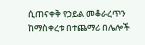ሲጠናቀቅ የኃይል መቆራረጥን ከማስቀረቱ በተጨማሪ በሌሎች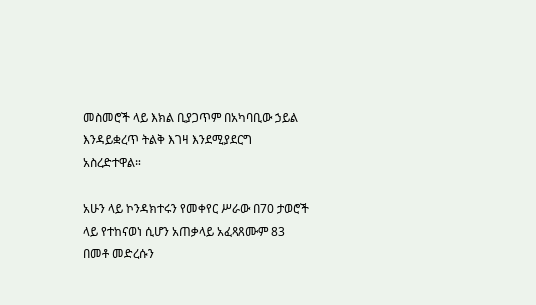መስመሮች ላይ እክል ቢያጋጥም በአካባቢው ኃይል እንዳይቋረጥ ትልቅ እገዛ እንደሚያደርግ አስረድተዋል።

አሁን ላይ ኮንዳክተሩን የመቀየር ሥራው በ70 ታወሮች ላይ የተከናወነ ሲሆን አጠቃላይ አፈጻጸሙም 83 በመቶ መድረሱን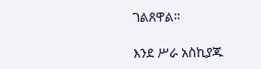ገልጸዋል።

እንደ ሥራ አስኪያጁ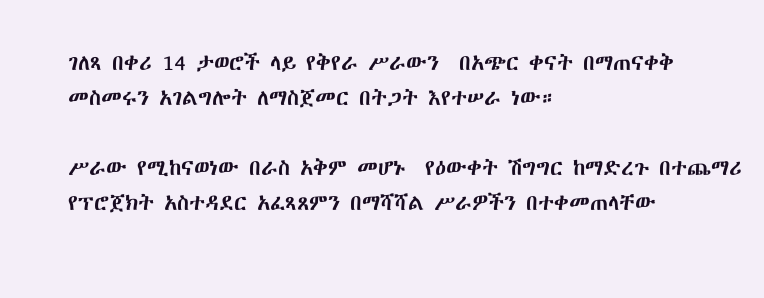ገለጻ በቀሪ 14 ታወሮች ላይ የቅየራ ሥራውን  በአጭር ቀናት በማጠናቀቅ መስመሩን አገልግሎት ለማስጀመር በትጋት እየተሠራ ነው።

ሥራው የሚከናወነው በራስ አቅም መሆኑ  የዕውቀት ሽግግር ከማድረጉ በተጨማሪ የፕሮጀክት አስተዳደር አፈጻጸምን በማሻሻል ሥራዎችን በተቀመጠላቸው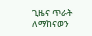ጊዜና ጥራት ለማከናወን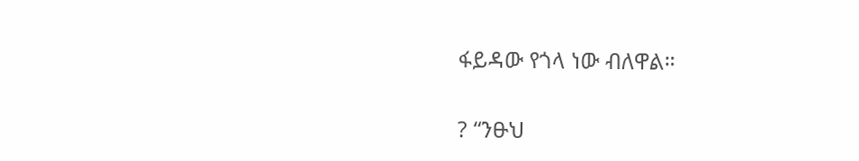ፋይዳው የጎላ ነው ብለዋል።

? “ንፁህ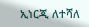ኢነርጂ ለተሻለ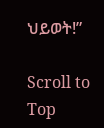ህይወት!”

Scroll to Top